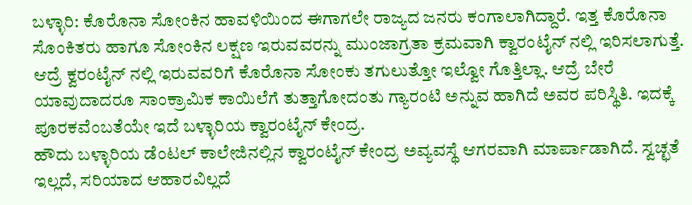ಬಳ್ಳಾರಿ: ಕೊರೊನಾ ಸೋಂಕಿನ ಹಾವಳಿಯಿಂದ ಈಗಾಗಲೇ ರಾಜ್ಯದ ಜನರು ಕಂಗಾಲಾಗಿದ್ದಾರೆ. ಇತ್ತ ಕೊರೊನಾ ಸೊಂಕಿತರು ಹಾಗೂ ಸೋಂಕಿನ ಲಕ್ಷಣ ಇರುವವರನ್ನು ಮುಂಜಾಗ್ರತಾ ಕ್ರಮವಾಗಿ ಕ್ವಾರಂಟೈನ್ ನಲ್ಲಿ ಇರಿಸಲಾಗುತ್ತೆ. ಆದ್ರೆ ಕ್ವರಂಟೈನ್ ನಲ್ಲಿ ಇರುವವರಿಗೆ ಕೊರೊನಾ ಸೋಂಕು ತಗುಲುತ್ತೋ ಇಲ್ವೋ ಗೊತ್ತಿಲ್ಲಾ. ಆದ್ರೆ ಬೇರೆ ಯಾವುದಾದರೂ ಸಾಂಕ್ರಾಮಿಕ ಕಾಯಿಲೆಗೆ ತುತ್ತಾಗೋದಂತು ಗ್ಯಾರಂಟಿ ಅನ್ನುವ ಹಾಗಿದೆ ಅವರ ಪರಿಸ್ಥಿತಿ. ಇದಕ್ಕೆ ಪೂರಕವೆಂಬತೆಯೇ ಇದೆ ಬಳ್ಳಾರಿಯ ಕ್ವಾರಂಟೈನ್ ಕೇಂದ್ರ.
ಹೌದು ಬಳ್ಳಾರಿಯ ಡೆಂಟಲ್ ಕಾಲೇಜಿನಲ್ಲಿನ ಕ್ವಾರಂಟೈನ್ ಕೇಂದ್ರ ಅವ್ಯವಸ್ಥೆ ಆಗರವಾಗಿ ಮಾರ್ಪಾಡಾಗಿದೆ. ಸ್ವಚ್ಛತೆ ಇಲ್ಲದೆ, ಸರಿಯಾದ ಆಹಾರವಿಲ್ಲದೆ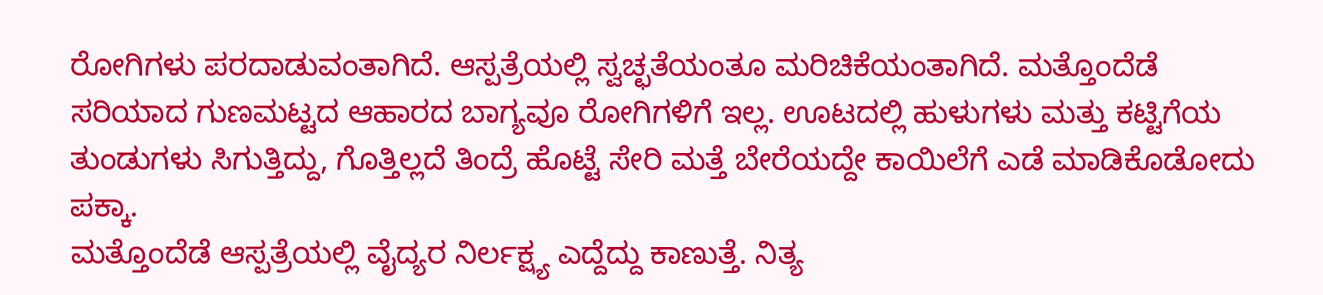ರೋಗಿಗಳು ಪರದಾಡುವಂತಾಗಿದೆ. ಆಸ್ಪತ್ರೆಯಲ್ಲಿ ಸ್ವಚ್ಛತೆಯಂತೂ ಮರಿಚಿಕೆಯಂತಾಗಿದೆ. ಮತ್ತೊಂದೆಡೆ ಸರಿಯಾದ ಗುಣಮಟ್ಟದ ಆಹಾರದ ಬಾಗ್ಯವೂ ರೋಗಿಗಳಿಗೆ ಇಲ್ಲ. ಊಟದಲ್ಲಿ ಹುಳುಗಳು ಮತ್ತು ಕಟ್ಟಿಗೆಯ ತುಂಡುಗಳು ಸಿಗುತ್ತಿದ್ದು, ಗೊತ್ತಿಲ್ಲದೆ ತಿಂದ್ರೆ ಹೊಟ್ಟೆ ಸೇರಿ ಮತ್ತೆ ಬೇರೆಯದ್ದೇ ಕಾಯಿಲೆಗೆ ಎಡೆ ಮಾಡಿಕೊಡೋದು ಪಕ್ಕಾ.
ಮತ್ತೊಂದೆಡೆ ಆಸ್ಪತ್ರೆಯಲ್ಲಿ ವೈದ್ಯರ ನಿರ್ಲಕ್ಷ್ಯ ಎದ್ದೆದ್ದು ಕಾಣುತ್ತೆ. ನಿತ್ಯ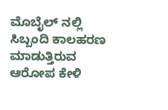ಮೊಬೈಲ್ ನಲ್ಲಿ ಸಿಬ್ಬಂದಿ ಕಾಲಹರಣ ಮಾಡುತ್ತಿರುವ ಆರೋಪ ಕೇಳಿ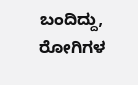ಬಂದಿದ್ದು, ರೋಗಿಗಳ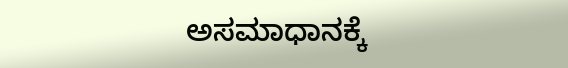ಅಸಮಾಧಾನಕ್ಕೆ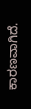ಕಾರಣವಾಗಿದೆ.